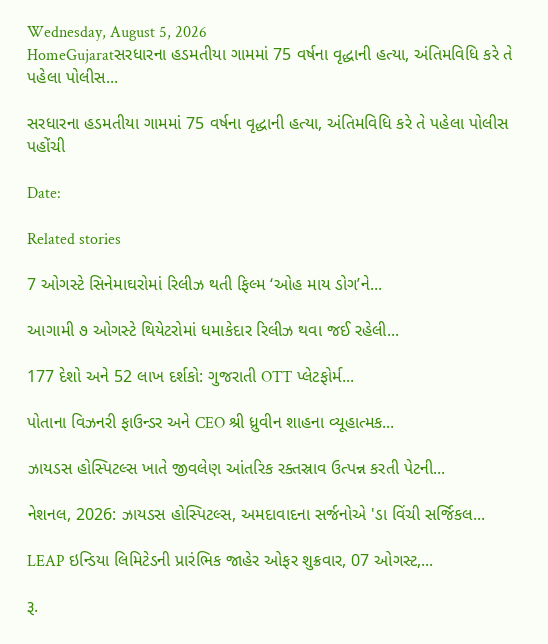Wednesday, August 5, 2026
HomeGujaratસરધારના હડમતીયા ગામમાં 75 વર્ષના વૃદ્ધાની હત્યા, અંતિમવિધિ કરે તે પહેલા પોલીસ...

સરધારના હડમતીયા ગામમાં 75 વર્ષના વૃદ્ધાની હત્યા, અંતિમવિધિ કરે તે પહેલા પોલીસ પહોંચી

Date:

Related stories

7 ઓગસ્ટે સિનેમાઘરોમાં રિલીઝ થતી ફિલ્મ ‘ઓહ માય ડોગ’ને...

આગામી ૭ ઓગસ્ટે થિયેટરોમાં ધમાકેદાર રિલીઝ થવા જઈ રહેલી...

177 દેશો અને 52 લાખ દર્શકો: ગુજરાતી OTT પ્લેટફોર્મ...

પોતાના વિઝનરી ફાઉન્ડર અને CEO શ્રી ધ્રુવીન શાહના વ્યૂહાત્મક...

ઝાયડસ હોસ્પિટલ્સ ખાતે જીવલેણ આંતરિક રક્તસ્રાવ ઉત્પન્ન કરતી પેટની...

નેશનલ, 2026: ઝાયડસ હોસ્પિટલ્સ, અમદાવાદના સર્જનોએ 'ડા વિંચી સર્જિકલ...

LEAP ઇન્ડિયા લિમિટેડની પ્રારંભિક જાહેર ઓફર શુક્રવાર, 07 ઓગસ્ટ,...

રૂ.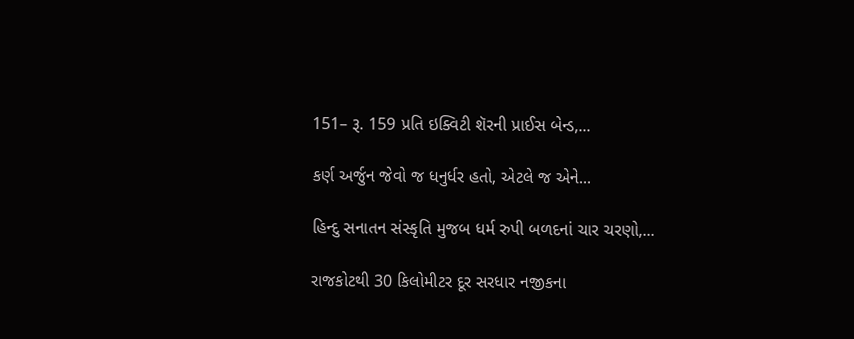151– રૂ. 159 પ્રતિ ઇક્વિટી શૅરની પ્રાઈસ બેન્ડ,...

કર્ણ અર્જુન જેવો જ ધનુર્ધર હતો, એટલે જ એને...

હિન્દુ સનાતન સંસ્કૃતિ મુજબ ધર્મ રુપી બળદનાં ચાર ચરણો,...

રાજકોટથી 30 કિલોમીટર દૂર સરધાર નજીકના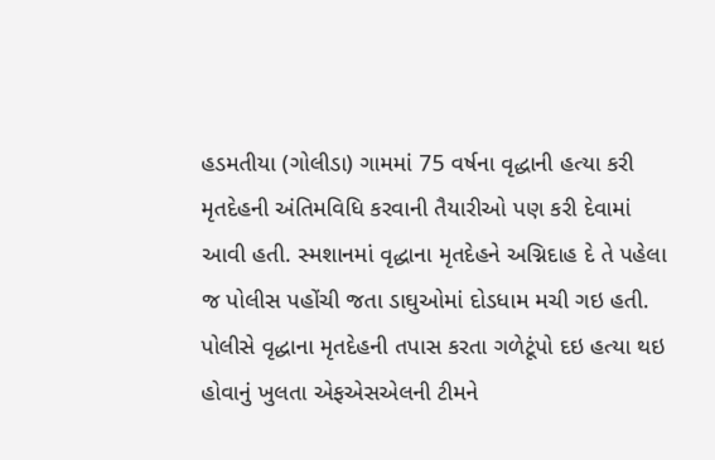હડમતીયા (ગોલીડા) ગામમાં 75 વર્ષના વૃદ્ધાની હત્યા કરી મૃતદેહની અંતિમવિધિ કરવાની તૈયારીઓ પણ કરી દેવામાં આવી હતી. સ્મશાનમાં વૃદ્ધાના મૃતદેહને અગ્નિદાહ દે તે પહેલા જ પોલીસ પહોંચી જતા ડાઘુઓમાં દોડધામ મચી ગઇ હતી. પોલીસે વૃદ્ધાના મૃતદેહની તપાસ કરતા ગળેટૂંપો દઇ હત્યા થઇ હોવાનું ખુલતા એફએસએલની ટીમને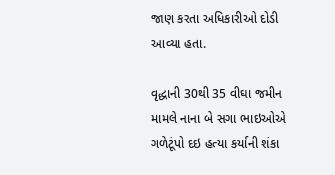જાણ કરતા અધિકારીઓ દોડી આવ્યા હતા.

વૃદ્ધાની 30થી 35 વીઘા જમીન મામલે નાના બે સગા ભાઇઓએ ગળેટૂંપો દઇ હત્યા કર્યાની શંકા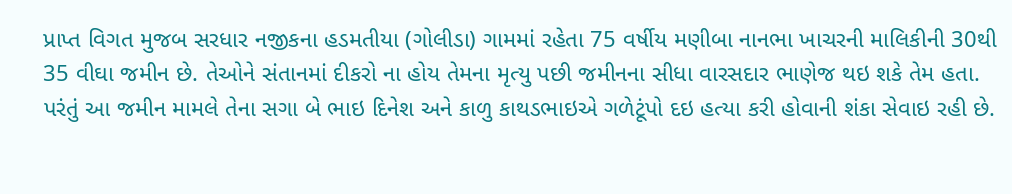પ્રાપ્ત વિગત મુજબ સરધાર નજીકના હડમતીયા (ગોલીડા) ગામમાં રહેતા 75 વર્ષીય મણીબા નાનભા ખાચરની માલિકીની 30થી 35 વીઘા જમીન છે. તેઓને સંતાનમાં દીકરો ના હોય તેમના મૃત્યુ પછી જમીનના સીધા વારસદાર ભાણેજ થઇ શકે તેમ હતા. પરંતું આ જમીન મામલે તેના સગા બે ભાઇ દિનેશ અને કાળુ કાથડભાઇએ ગળેટૂંપો દઇ હત્યા કરી હોવાની શંકા સેવાઇ રહી છે.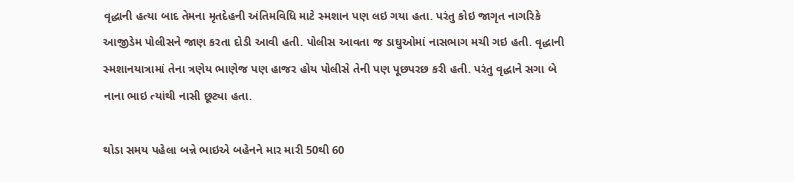વૃદ્ધાની હત્યા બાદ તેમના મૃતદેહની અંતિમવિધિ માટે સ્મશાન પણ લઇ ગયા હતા. પરંતુ કોઇ જાગૃત નાગરિકે આજીડેમ પોલીસને જાણ કરતા દોડી આવી હતી. પોલીસ આવતા જ ડાઘુઓમાં નાસભાગ મચી ગઇ હતી. વૃદ્ધાની સ્મશાનયાત્રામાં તેના ત્રણેય ભાણેજ પણ હાજર હોય પોલીસે તેની પણ પૂછપરછ કરી હતી. પરંતુ વૃદ્ધાને સગા બે નાના ભાઇ ત્યાંથી નાસી છૂટ્યા હતા.

થોડા સમય પહેલા બન્ને ભાઇએ બહેનને માર મારી 50થી 60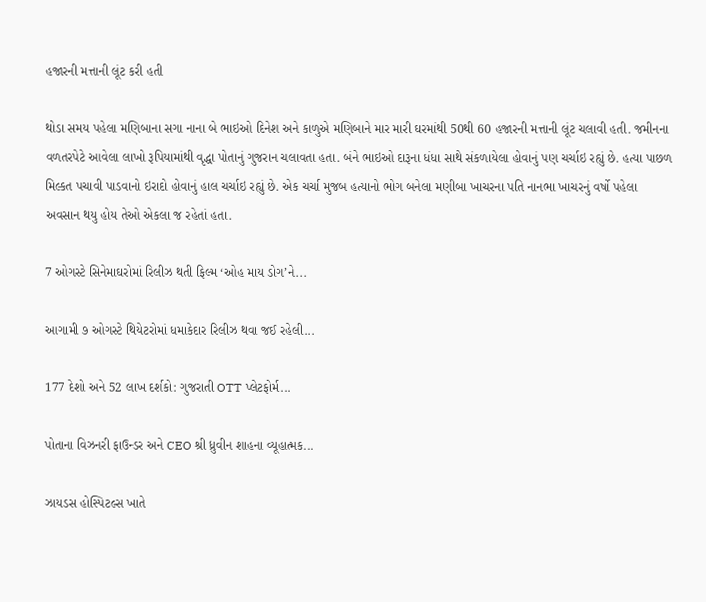હજારની મત્તાની લૂંટ કરી હતી

થોડા સમય પહેલા મણિબાના સગા નાના બે ભાઇઓ દિનેશ અને કાળુએ મણિબાને માર મારી ઘરમાંથી 50થી 60 હજારની મત્તાની લૂંટ ચલાવી હતી. જમીનના વળતરપેટે આવેલા લાખો રૂપિયામાંથી વૃદ્ધા પોતાનું ગુજરાન ચલાવતા હતા. બંને ભાઇઓ દારૂના ધંધા સાથે સંકળાયેલા હોવાનું પણ ચર્ચાઇ રહ્યું છે. હત્યા પાછળ મિલ્કત પચાવી પાડવાનો ઇરાદો હોવાનું હાલ ચર્ચાઇ રહ્યું છે. એક ચર્ચા મુજબ હત્યાનો ભોગ બનેલા મણીબા ખાચરના પતિ નાનભા ખાચરનું વર્ષો પહેલા અવસાન થયુ હોય તેઓ એકલા જ રહેતાં હતા.

7 ઓગસ્ટે સિનેમાઘરોમાં રિલીઝ થતી ફિલ્મ ‘ઓહ માય ડોગ’ને...

આગામી ૭ ઓગસ્ટે થિયેટરોમાં ધમાકેદાર રિલીઝ થવા જઈ રહેલી...

177 દેશો અને 52 લાખ દર્શકો: ગુજરાતી OTT પ્લેટફોર્મ...

પોતાના વિઝનરી ફાઉન્ડર અને CEO શ્રી ધ્રુવીન શાહના વ્યૂહાત્મક...

ઝાયડસ હોસ્પિટલ્સ ખાતે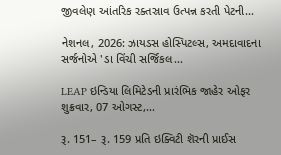જીવલેણ આંતરિક રક્તસ્રાવ ઉત્પન્ન કરતી પેટની...

નેશનલ, 2026: ઝાયડસ હોસ્પિટલ્સ, અમદાવાદના સર્જનોએ 'ડા વિંચી સર્જિકલ...

LEAP ઇન્ડિયા લિમિટેડની પ્રારંભિક જાહેર ઓફર શુક્રવાર, 07 ઓગસ્ટ,...

રૂ. 151– રૂ. 159 પ્રતિ ઇક્વિટી શૅરની પ્રાઈસ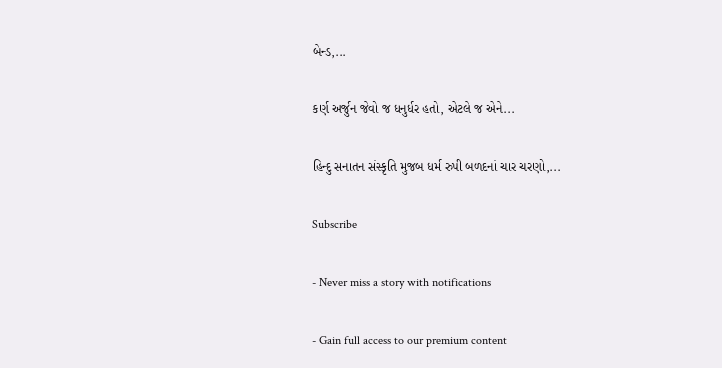બેન્ડ,...

કર્ણ અર્જુન જેવો જ ધનુર્ધર હતો, એટલે જ એને...

હિન્દુ સનાતન સંસ્કૃતિ મુજબ ધર્મ રુપી બળદનાં ચાર ચરણો,...

Subscribe

- Never miss a story with notifications

- Gain full access to our premium content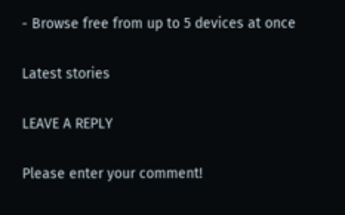- Browse free from up to 5 devices at once

Latest stories

LEAVE A REPLY

Please enter your comment!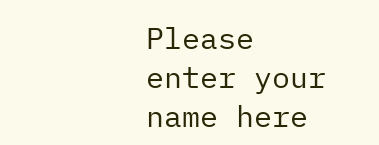Please enter your name here